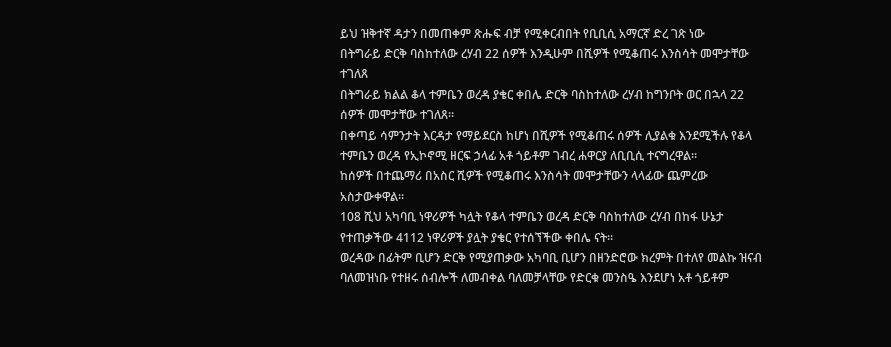ይህ ዝቅተኛ ዳታን በመጠቀም ጽሑፍ ብቻ የሚቀርብበት የቢቢሲ አማርኛ ድረ ገጽ ነው
በትግራይ ድርቅ ባስከተለው ረሃብ 22 ሰዎች እንዲሁም በሺዎች የሚቆጠሩ እንስሳት መሞታቸው ተገለጸ
በትግራይ ክልል ቆላ ተምቤን ወረዳ ያቄር ቀበሌ ድርቅ ባስከተለው ረሃብ ከግንቦት ወር በኋላ 22 ሰዎች መሞታቸው ተገለጸ።
በቀጣይ ሳምንታት እርዳታ የማይደርስ ከሆነ በሺዎች የሚቆጠሩ ሰዎች ሊያልቁ እንደሚችሉ የቆላ ተምቤን ወረዳ የኢኮኖሚ ዘርፍ ኃላፊ አቶ ጎይቶም ገብረ ሐዋርያ ለቢቢሲ ተናግረዋል።
ከሰዎች በተጨማሪ በአስር ሺዎች የሚቆጠሩ እንስሳት መሞታቸውን ላላፊው ጨምረው አስታውቀዋል።
108 ሺህ አካባቢ ነዋሪዎች ካሏት የቆላ ተምቤን ወረዳ ድርቅ ባስከተለው ረሃብ በከፋ ሁኔታ የተጠቃችው 4112 ነዋሪዎች ያሏት ያቄር የተሰኘችው ቀበሌ ናት።
ወረዳው በፊትም ቢሆን ድርቅ የሚያጠቃው አካባቢ ቢሆን በዘንድሮው ክረምት በተለየ መልኩ ዝናብ ባለመዝነቡ የተዘሩ ሰብሎች ለመብቀል ባለመቻላቸው የድርቁ መንስዔ እንደሆነ አቶ ጎይቶም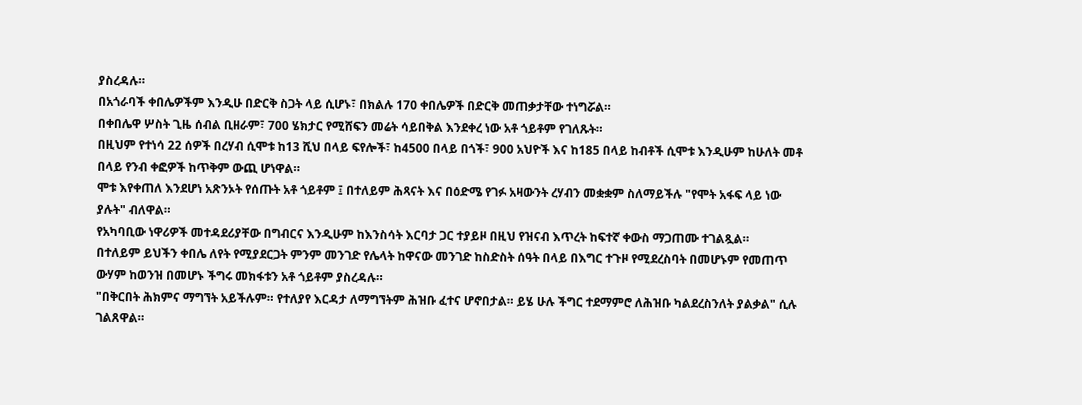ያስረዳሉ።
በአጎራባች ቀበሌዎችም እንዲሁ በድርቅ ስጋት ላይ ሲሆኑ፣ በክልሉ 170 ቀበሌዎች በድርቅ መጠቃታቸው ተነግሯል።
በቀበሌዋ ሦስት ጊዜ ሰብል ቢዘራም፣ 700 ሄክታር የሚሸፍን መሬት ሳይበቅል እንደቀረ ነው አቶ ጎይቶም የገለጹት።
በዚህም የተነሳ 22 ሰዎች በረሃብ ሲሞቱ ከ13 ሺህ በላይ ፍየሎች፣ ከ4500 በላይ በጎች፣ 900 አህዮች እና ከ185 በላይ ከብቶች ሲሞቱ እንዲሁም ከሁለት መቶ በላይ የንብ ቀፎዎች ከጥቅም ውጪ ሆነዋል።
ሞቱ እየቀጠለ እንደሆነ አጽንኦት የሰጡት አቶ ጎይቶም ፤ በተለይም ሕጻናት እና በዕድሜ የገፉ አዛውንት ረሃብን መቋቋም ስለማይችሉ "የሞት አፋፍ ላይ ነው ያሉት" ብለዋል።
የአካባቢው ነዋሪዎች መተዳደሪያቸው በግብርና እንዲሁም ከእንስሳት እርባታ ጋር ተያይዞ በዚህ የዝናብ እጥረት ከፍተኛ ቀውስ ማጋጠሙ ተገልጿል።
በተለይም ይህችን ቀበሌ ለየት የሚያደርጋት ምንም መንገድ የሌላት ከዋናው መንገድ ከስድስት ሰዓት በላይ በእግር ተጉዞ የሚደረስባት በመሆኑም የመጠጥ ውሃም ከወንዝ በመሆኑ ችግሩ መክፋቱን አቶ ጎይቶም ያስረዳሉ።
"በቅርበት ሕክምና ማግኘት አይችሉም። የተለያየ እርዳታ ለማግኘትም ሕዝቡ ፈተና ሆኖበታል። ይሄ ሁሉ ችግር ተደማምሮ ለሕዝቡ ካልደረስንለት ያልቃል" ሲሉ ገልጸዋል።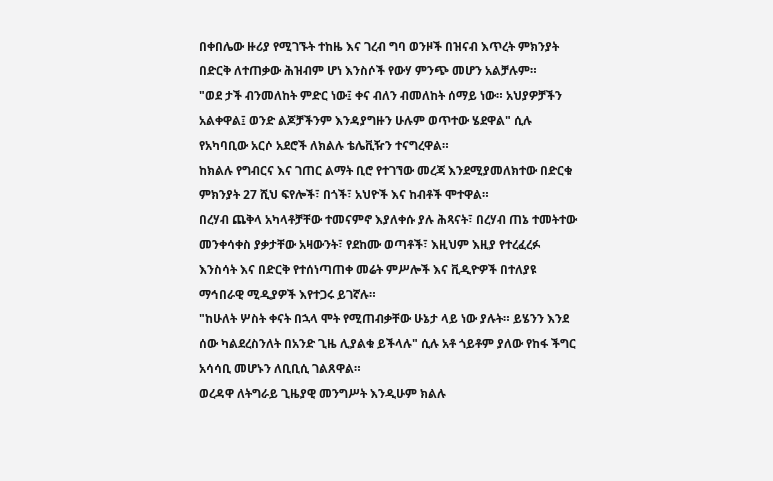በቀበሌው ዙሪያ የሚገኙት ተከዜ እና ገረብ ግባ ወንዞች በዝናብ እጥረት ምክንያት በድርቅ ለተጠቃው ሕዝብም ሆነ እንስሶች የውሃ ምንጭ መሆን አልቻሉም።
"ወደ ታች ብንመለከት ምድር ነው፤ ቀና ብለን ብመለከት ሰማይ ነው። አህያዎቻችን አልቀዋል፤ ወንድ ልጆቻችንም እንዳያግዙን ሁሉም ወጥተው ሄደዋል" ሲሉ የአካባቢው አርሶ አደሮች ለክልሉ ቴሌቪዥን ተናግረዋል።
ከክልሉ የግብርና እና ገጠር ልማት ቢሮ የተገኘው መረጃ እንደሚያመለክተው በድርቁ ምክንያት 27 ሺህ ፍየሎች፣ በጎች፣ አህዮች እና ከብቶች ሞተዋል።
በረሃብ ጨቅላ አካላቶቻቸው ተመናምኖ እያለቀሱ ያሉ ሕጻናት፣ በረሃብ ጠኔ ተመትተው መንቀሳቀስ ያቃታቸው አዛውንት፣ የደከሙ ወጣቶች፣ እዚህም እዚያ የተረፈረፉ እንስሳት እና በድርቅ የተሰነጣጠቀ መሬት ምሥሎች እና ቪዲዮዎች በተለያዩ ማኅበራዊ ሚዲያዎች እየተጋሩ ይገኛሉ።
"ከሁለት ሦስት ቀናት በኋላ ሞት የሚጠብቃቸው ሁኔታ ላይ ነው ያሉት። ይሄንን እንደ ሰው ካልደረስንለት በአንድ ጊዜ ሊያልቁ ይችላሉ" ሲሉ አቶ ጎይቶም ያለው የከፋ ችግር አሳሳቢ መሆኑን ለቢቢሲ ገልጸዋል።
ወረዳዋ ለትግራይ ጊዜያዊ መንግሥት እንዲሁም ክልሉ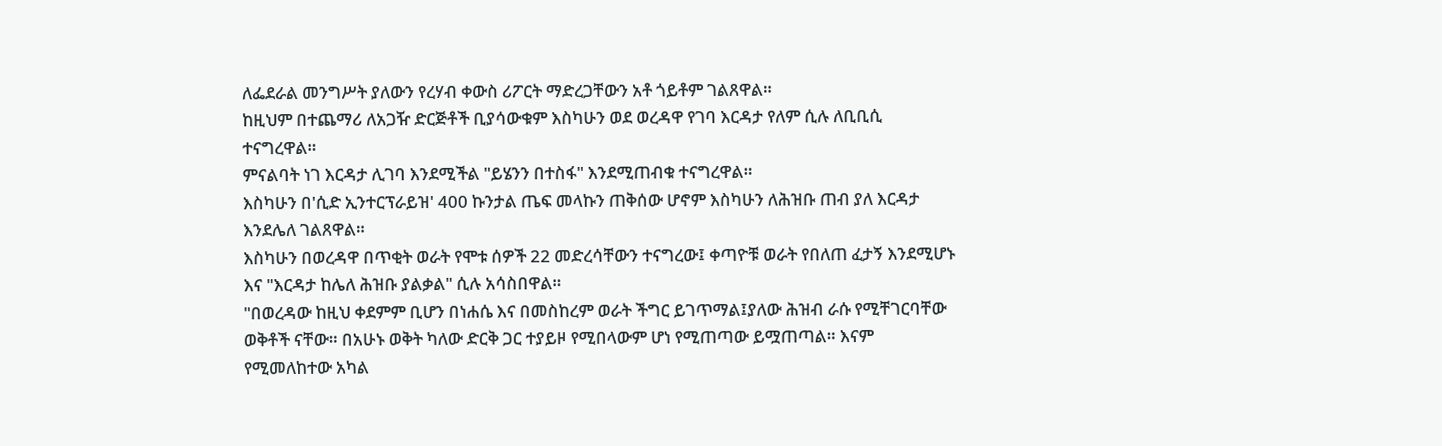ለፌደራል መንግሥት ያለውን የረሃብ ቀውስ ሪፖርት ማድረጋቸውን አቶ ጎይቶም ገልጸዋል።
ከዚህም በተጨማሪ ለአጋዥ ድርጅቶች ቢያሳውቁም እስካሁን ወደ ወረዳዋ የገባ እርዳታ የለም ሲሉ ለቢቢሲ ተናግረዋል።
ምናልባት ነገ እርዳታ ሊገባ እንደሚችል "ይሄንን በተስፋ" እንደሚጠብቁ ተናግረዋል።
እስካሁን በ'ሲድ ኢንተርፕራይዝ' 400 ኩንታል ጤፍ መላኩን ጠቅሰው ሆኖም እስካሁን ለሕዝቡ ጠብ ያለ እርዳታ እንደሌለ ገልጸዋል።
እስካሁን በወረዳዋ በጥቂት ወራት የሞቱ ሰዎች 22 መድረሳቸውን ተናግረው፤ ቀጣዮቹ ወራት የበለጠ ፈታኝ እንደሚሆኑ እና "እርዳታ ከሌለ ሕዝቡ ያልቃል" ሲሉ አሳስበዋል።
"በወረዳው ከዚህ ቀደምም ቢሆን በነሐሴ እና በመስከረም ወራት ችግር ይገጥማል፤ያለው ሕዝብ ራሱ የሚቸገርባቸው ወቅቶች ናቸው። በአሁኑ ወቅት ካለው ድርቅ ጋር ተያይዞ የሚበላውም ሆነ የሚጠጣው ይሟጠጣል። እናም የሚመለከተው አካል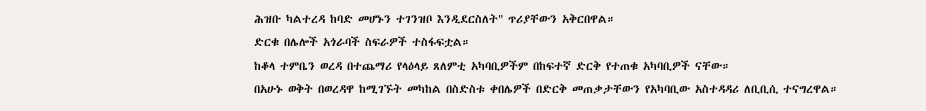ሕዝቡ ካልተረዳ ከባድ መሆኑን ተገንዝቦ እንዲደርስለት" ጥሪያቸውን አቅርበዋል።
ድርቁ በሌሎች አጎራባች ስፍራዎች ተስፋፍቷል።
ከቆላ ተምቤን ወረዳ በተጨማሪ የላዕላይ ጸለምቲ አካባቢዎችም በከፍተኛ ድርቅ የተጠቁ አካባቢዎች ናቸው።
በአሁኑ ወቅት በወረዳዋ ከሚገኙት መካከል በስድስቱ ቀበሌዎች በድርቅ መጠቃታቸውን የአካባቢው አስተዳዳሪ ለቢቢሲ ተናግረዋል።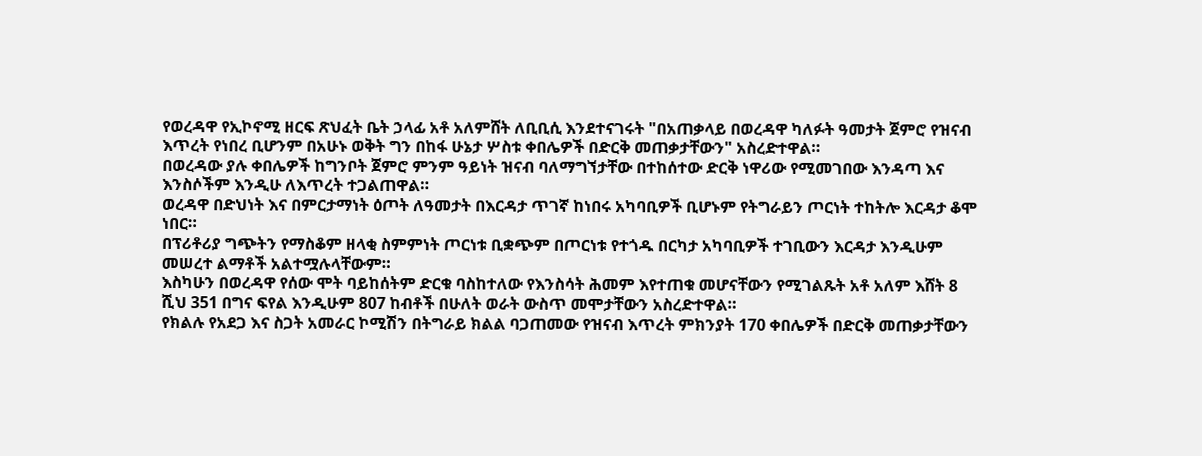የወረዳዋ የኢኮኖሚ ዘርፍ ጽህፈት ቤት ኃላፊ አቶ አለምሸት ለቢቢሲ እንደተናገሩት "በአጠቃላይ በወረዳዋ ካለፉት ዓመታት ጀምሮ የዝናብ እጥረት የነበረ ቢሆንም በአሁኑ ወቅት ግን በከፋ ሁኔታ ሦስቱ ቀበሌዎች በድርቅ መጠቃታቸውን" አስረድተዋል።
በወረዳው ያሉ ቀበሌዎች ከግንቦት ጀምሮ ምንም ዓይነት ዝናብ ባለማግኘታቸው በተከሰተው ድርቅ ነዋሪው የሚመገበው እንዳጣ እና እንስሶችም እንዲሁ ለእጥረት ተጋልጠዋል።
ወረዳዋ በድህነት እና በምርታማነት ዕጦት ለዓመታት በእርዳታ ጥገኛ ከነበሩ አካባቢዎች ቢሆኑም የትግራይን ጦርነት ተከትሎ እርዳታ ቆሞ ነበር።
በፕሪቶሪያ ግጭትን የማስቆም ዘላቂ ስምምነት ጦርነቱ ቢቋጭም በጦርነቱ የተጎዱ በርካታ አካባቢዎች ተገቢውን እርዳታ እንዲሁም መሠረተ ልማቶች አልተሟሉላቸውም።
እስካሁን በወረዳዋ የሰው ሞት ባይከሰትም ድርቁ ባስከተለው የእንስሳት ሕመም እየተጠቁ መሆናቸውን የሚገልጹት አቶ አለም እሸት 8 ሺህ 351 በግና ፍየል እንዲሁም 807 ከብቶች በሁለት ወራት ውስጥ መሞታቸውን አስረድተዋል።
የክልሉ የአደጋ እና ስጋት አመራር ኮሚሽን በትግራይ ክልል ባጋጠመው የዝናብ እጥረት ምክንያት 170 ቀበሌዎች በድርቅ መጠቃታቸውን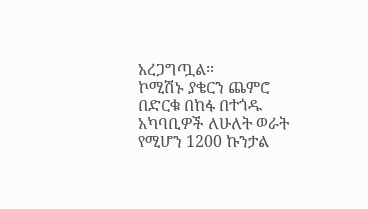አረጋግጧል።
ኮሚሽኑ ያቄርን ጨምሮ በድርቁ በከፋ በተጎዱ አካባቢዎች ለሁለት ወራት የሚሆን 1200 ኩንታል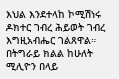እህል እንደተላከ ኮሚሽነሩ ዶክተር ገብረ ሕይወት ገብረ እግዚአብሔር ገልጸዋል።
በትግራይ ክልል ከሁለት ሚሊዮን በላይ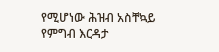የሚሆነው ሕዝብ አስቸኳይ የምግብ እርዳታ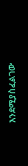እንደሚያስፈልገው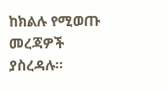ከክልሉ የሚወጡ መረጃዎች ያስረዳሉ።